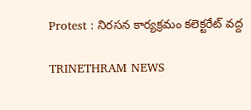Protest : నిరసన కార్యక్రమం కలెక్టరేట్ వద్ద

TRINETHRAM NEWS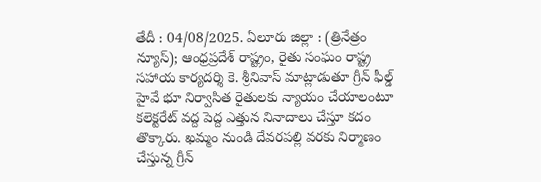తేదీ : 04/08/2025. ఏలూరు జిల్లా : (త్రినేత్రం న్యూస్); ఆంధ్రప్రదేశ్ రాష్ట్రం, రైతు సంఘం రాష్ట్ర సహాయ కార్యదర్శి కె. శ్రీనివాస్ మాట్లాడుతూ గ్రీన్ ఫీల్డ్ హైవే భూ నిర్వాసిత రైతులకు న్యాయం చేయాలంటూ కలెక్టరేట్ వద్ద పెద్ద ఎత్తున నినాదాలు చేస్తూ కదం తొక్కారు. ఖమ్మం నుండి దేవరపల్లి వరకు నిర్మాణం చేస్తున్న గ్రీన్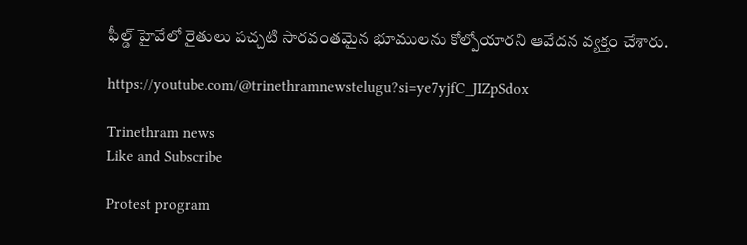ఫీల్డ్ హైవేలో రైతులు పచ్చటి సారవంతమైన భూములను కోల్పోయారని ఆవేదన వ్యక్తం చేశారు.

https://youtube.com/@trinethramnewstelugu?si=ye7yjfC_JIZpSdox

Trinethram news
Like and Subscribe

Protest program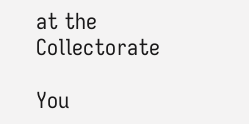at the Collectorate

You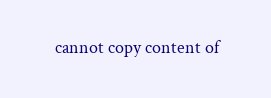cannot copy content of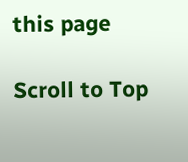this page

Scroll to Top